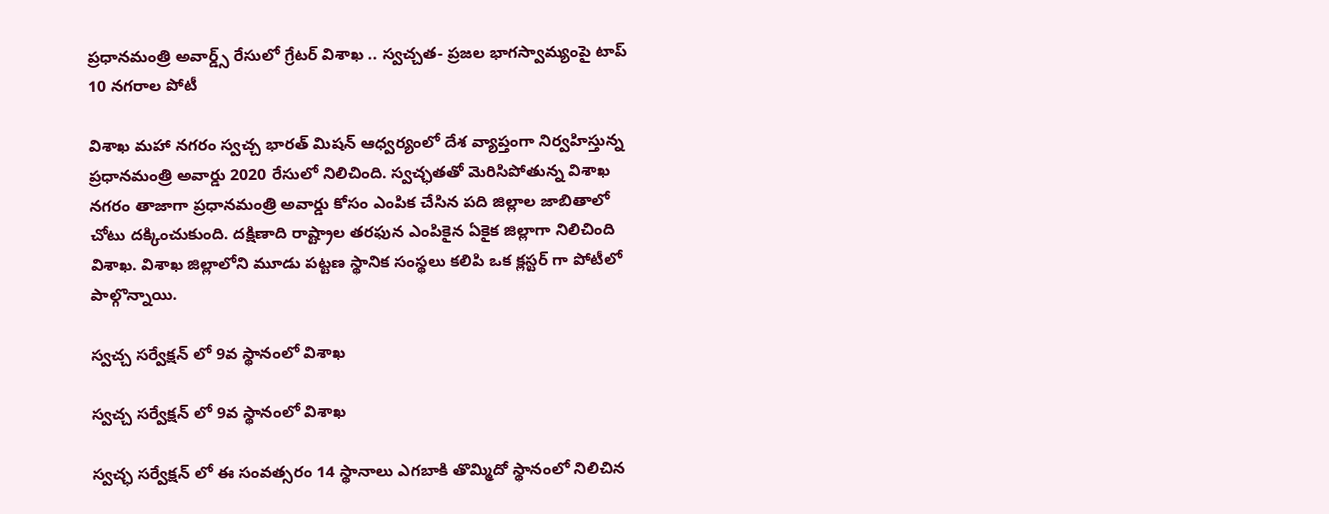ప్రధానమంత్రి అవార్డ్స్ రేసులో గ్రేటర్ విశాఖ .. స్వచ్చత- ప్రజల భాగస్వామ్యంపై టాప్ 10 నగరాల పోటీ

విశాఖ మహా నగరం స్వచ్చ భారత్ మిషన్ ఆధ్వర్యంలో దేశ వ్యాప్తంగా నిర్వహిస్తున్న ప్రధానమంత్రి అవార్డు 2020 రేసులో నిలిచింది. స్వచ్ఛతతో మెరిసిపోతున్న విశాఖ నగరం తాజాగా ప్రధానమంత్రి అవార్డు కోసం ఎంపిక చేసిన పది జిల్లాల జాబితాలో చోటు దక్కించుకుంది. దక్షిణాది రాష్ట్రాల తరఫున ఎంపికైన ఏకైక జిల్లాగా నిలిచింది విశాఖ. విశాఖ జిల్లాలోని మూడు పట్టణ స్థానిక సంస్థలు కలిపి ఒక క్లస్టర్ గా పోటీలో పాల్గొన్నాయి.

స్వచ్చ సర్వేక్షన్ లో 9వ స్థానంలో విశాఖ

స్వచ్చ సర్వేక్షన్ లో 9వ స్థానంలో విశాఖ

స్వచ్ఛ సర్వేక్షన్ లో ఈ సంవత్సరం 14 స్థానాలు ఎగబాకి తొమ్మిదో స్థానంలో నిలిచిన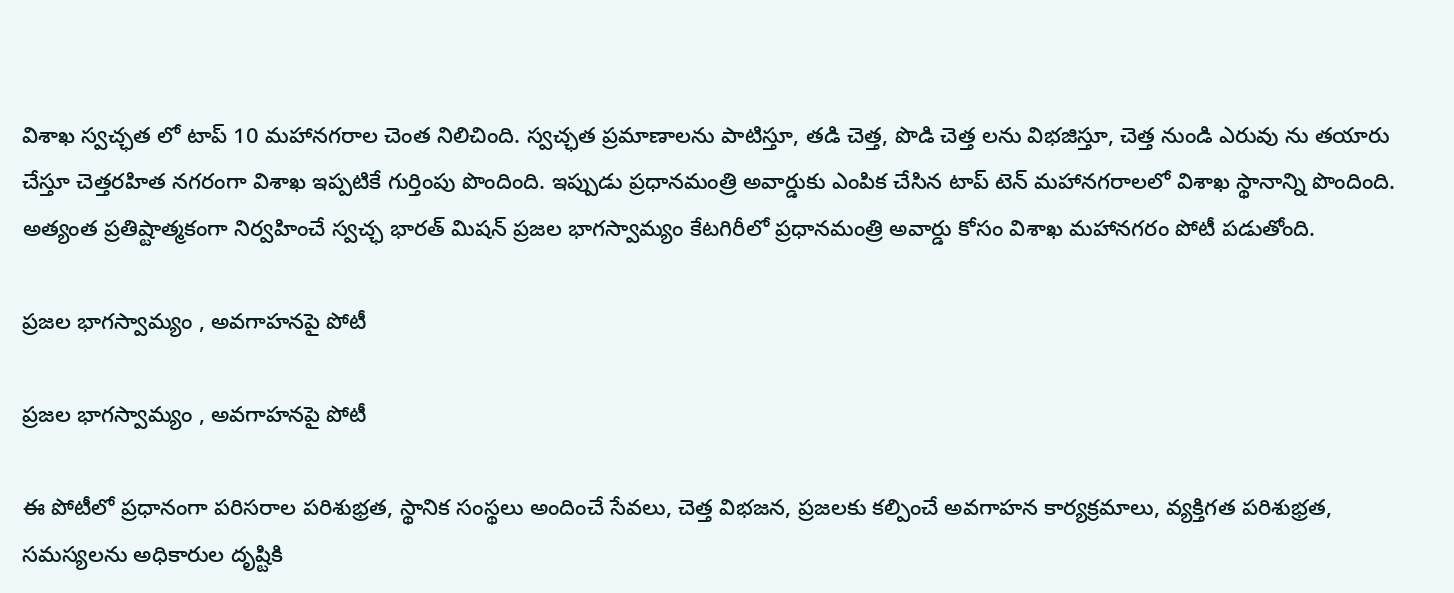విశాఖ స్వచ్ఛత లో టాప్ 10 మహానగరాల చెంత నిలిచింది. స్వచ్ఛత ప్రమాణాలను పాటిస్తూ, తడి చెత్త, పొడి చెత్త లను విభజిస్తూ, చెత్త నుండి ఎరువు ను తయారు చేస్తూ చెత్తరహిత నగరంగా విశాఖ ఇప్పటికే గుర్తింపు పొందింది. ఇప్పుడు ప్రధానమంత్రి అవార్డుకు ఎంపిక చేసిన టాప్ టెన్ మహానగరాలలో విశాఖ స్థానాన్ని పొందింది. అత్యంత ప్రతిష్టాత్మకంగా నిర్వహించే స్వచ్ఛ భారత్ మిషన్ ప్రజల భాగస్వామ్యం కేటగిరీలో ప్రధానమంత్రి అవార్డు కోసం విశాఖ మహానగరం పోటీ పడుతోంది.

ప్రజల భాగస్వామ్యం , అవగాహనపై పోటీ

ప్రజల భాగస్వామ్యం , అవగాహనపై పోటీ

ఈ పోటీలో ప్రధానంగా పరిసరాల పరిశుభ్రత, స్థానిక సంస్థలు అందించే సేవలు, చెత్త విభజన, ప్రజలకు కల్పించే అవగాహన కార్యక్రమాలు, వ్యక్తిగత పరిశుభ్రత, సమస్యలను అధికారుల దృష్టికి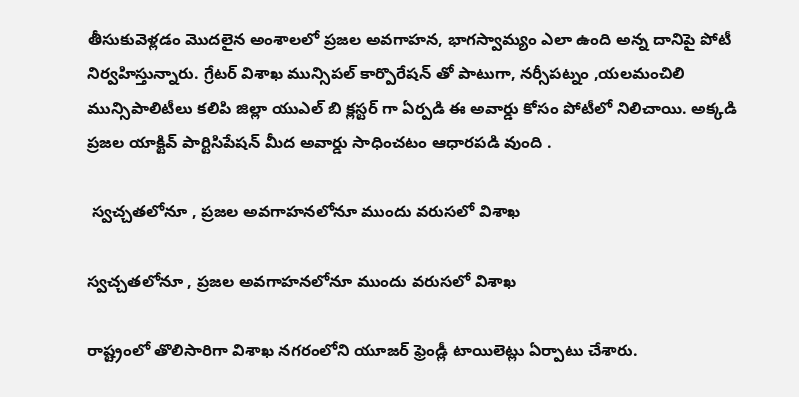తీసుకువెళ్లడం మొదలైన అంశాలలో ప్రజల అవగాహన, భాగస్వామ్యం ఎలా ఉంది అన్న దానిపై పోటీ నిర్వహిస్తున్నారు. గ్రేటర్ విశాఖ మున్సిపల్ కార్పొరేషన్ తో పాటుగా, నర్సీపట్నం ,యలమంచిలి మున్సిపాలిటీలు కలిపి జిల్లా యుఎల్ బి క్లస్టర్ గా ఏర్పడి ఈ అవార్డు కోసం పోటీలో నిలిచాయి. అక్కడి ప్రజల యాక్టివ్ పార్టిసిపేషన్ మీద అవార్డు సాధించటం ఆధారపడి వుంది .

 స్వచ్చతలోనూ , ప్రజల అవగాహనలోనూ ముందు వరుసలో విశాఖ

స్వచ్చతలోనూ , ప్రజల అవగాహనలోనూ ముందు వరుసలో విశాఖ

రాష్ట్రంలో తొలిసారిగా విశాఖ నగరంలోని యూజర్ ఫ్రెండ్లీ టాయిలెట్లు ఏర్పాటు చేశారు.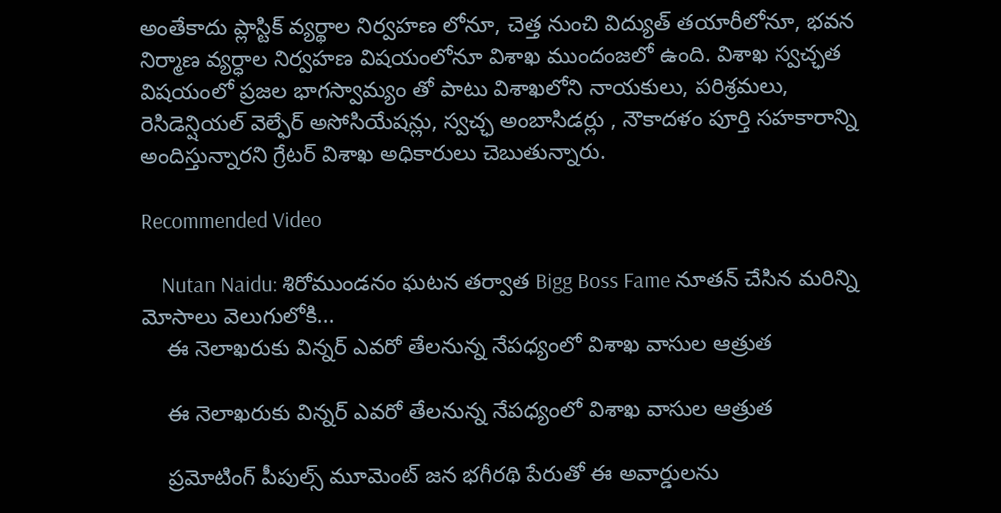అంతేకాదు ప్లాస్టిక్ వ్యర్థాల నిర్వహణ లోనూ, చెత్త నుంచి విద్యుత్ తయారీలోనూ, భవన నిర్మాణ వ్యర్ధాల నిర్వహణ విషయంలోనూ విశాఖ ముందంజలో ఉంది. విశాఖ స్వచ్ఛత విషయంలో ప్రజల భాగస్వామ్యం తో పాటు విశాఖలోని నాయకులు, పరిశ్రమలు, రెసిడెన్షియల్ వెల్ఫేర్ అసోసియేషన్లు, స్వచ్ఛ అంబాసిడర్లు , నౌకాదళం పూర్తి సహకారాన్ని అందిస్తున్నారని గ్రేటర్ విశాఖ అధికారులు చెబుతున్నారు.

Recommended Video

    Nutan Naidu: శిరోముండనం ఘటన తర్వాత Bigg Boss Fame నూతన్ చేసిన మరిన్ని మోసాలు వెలుగులోకి...
    ఈ నెలాఖరుకు విన్నర్ ఎవరో తేలనున్న నేపధ్యంలో విశాఖ వాసుల ఆత్రుత

    ఈ నెలాఖరుకు విన్నర్ ఎవరో తేలనున్న నేపధ్యంలో విశాఖ వాసుల ఆత్రుత

    ప్రమోటింగ్ పీపుల్స్ మూమెంట్ జన భగీరథి పేరుతో ఈ అవార్డులను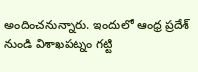అందించనున్నారు. ఇందులో ఆంధ్ర ప్రదేశ్ నుండి విశాఖపట్నం గట్టి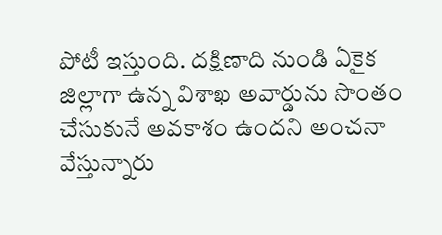పోటీ ఇస్తుంది. దక్షిణాది నుండి ఏకైక జిల్లాగా ఉన్న విశాఖ అవార్డును సొంతం చేసుకునే అవకాశం ఉందని అంచనా వేస్తున్నారు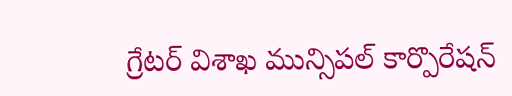గ్రేటర్ విశాఖ మున్సిపల్ కార్పొరేషన్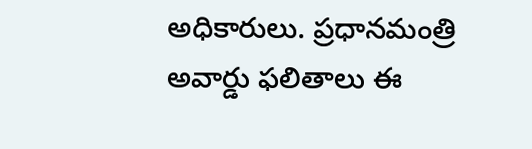అధికారులు. ప్రధానమంత్రి అవార్డు ఫలితాలు ఈ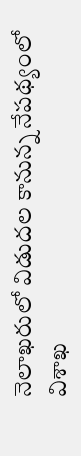నెలాఖరులో విడుదల కానున్న నేపథ్యంలో విశాఖ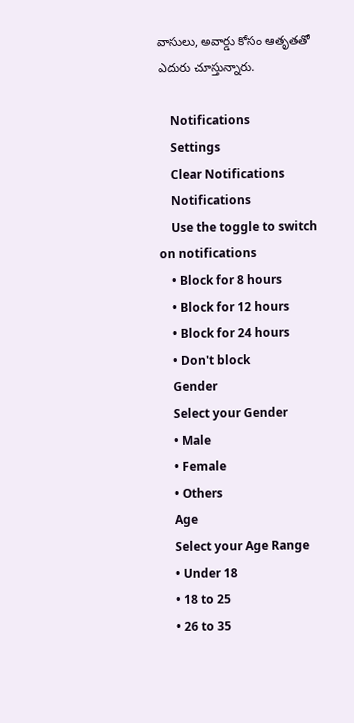వాసులు, అవార్డు కోసం ఆతృతతో ఎదురు చూస్తున్నారు.

    Notifications
    Settings
    Clear Notifications
    Notifications
    Use the toggle to switch on notifications
    • Block for 8 hours
    • Block for 12 hours
    • Block for 24 hours
    • Don't block
    Gender
    Select your Gender
    • Male
    • Female
    • Others
    Age
    Select your Age Range
    • Under 18
    • 18 to 25
    • 26 to 35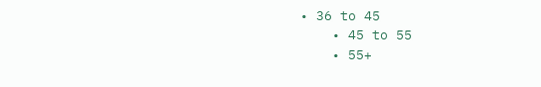• 36 to 45
    • 45 to 55
    • 55+